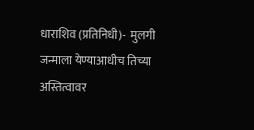धाराशिव (प्रतिनिधी)-  मुलगी जन्माला येण्याआधीच तिच्या अस्तित्वावर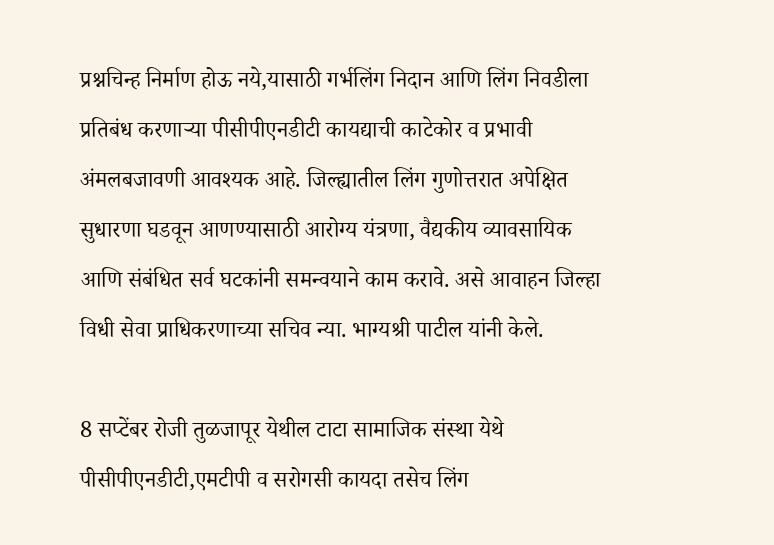प्रश्नचिन्ह निर्माण होऊ नये,यासाठी गर्भलिंग निदान आणि लिंग निवडीला प्रतिबंध करणाऱ्या पीसीपीएनडीटी कायद्याची काटेकोर व प्रभावी अंमलबजावणी आवश्यक आहे. जिल्ह्यातील लिंग गुणोत्तरात अपेक्षित सुधारणा घडवून आणण्यासाठी आरोग्य यंत्रणा, वैद्यकीय व्यावसायिक आणि संबंधित सर्व घटकांनी समन्वयाने काम करावे. असे आवाहन जिल्हा विधी सेवा प्राधिकरणाच्या सचिव न्या. भाग्यश्री पाटील यांनी केले.

8 सप्टेंबर रोजी तुळजापूर येथील टाटा सामाजिक संस्था येथे पीसीपीएनडीटी,एमटीपी व सरोगसी कायदा तसेच लिंग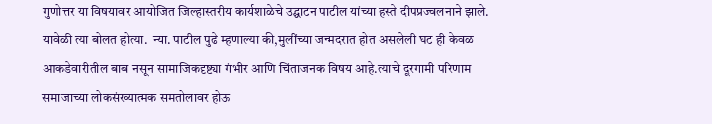गुणोत्तर या विषयावर आयोजित जिल्हास्तरीय कार्यशाळेचे उद्घाटन पाटील यांच्या हस्ते दीपप्रज्वलनाने झाले. यावेळी त्या बोलत होत्या.  न्या. पाटील पुढे म्हणाल्या की,मुलींच्या जन्मदरात होत असलेली घट ही केवळ आकडेवारीतील बाब नसून सामाजिकदृष्ट्या गंभीर आणि चिंताजनक विषय आहे.त्याचे दूरगामी परिणाम समाजाच्या लोकसंख्यात्मक समतोलावर होऊ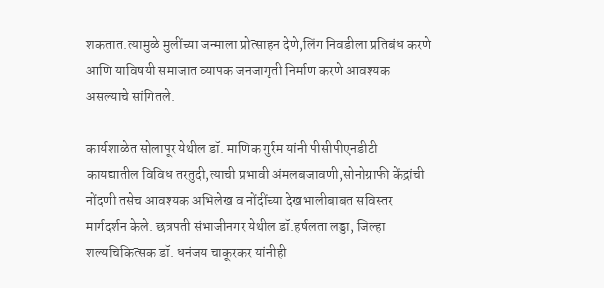शकतात.त्यामुळे मुलींच्या जन्माला प्रोत्साहन देणे,लिंग निवडीला प्रतिबंध करणे आणि याविषयी समाजात व्यापक जनजागृती निर्माण करणे आवश्यक असल्याचे सांगितले.

कार्यशाळेत सोलापूर येथील डॉ. माणिक गुर्रम यांनी पीसीपीएनडीटी कायद्यातील विविध तरतुदी,त्याची प्रभावी अंमलबजावणी,सोनोग्राफी केंद्रांची नोंदणी तसेच आवश्यक अभिलेख व नोंदींच्या देखभालीबाबत सविस्तर मार्गदर्शन केले. छत्रपती संभाजीनगर येथील डॉ.हर्षलता लड्डा, जिल्हा शल्यचिकित्सक डॉ. धनंजय चाकूरकर यांनीही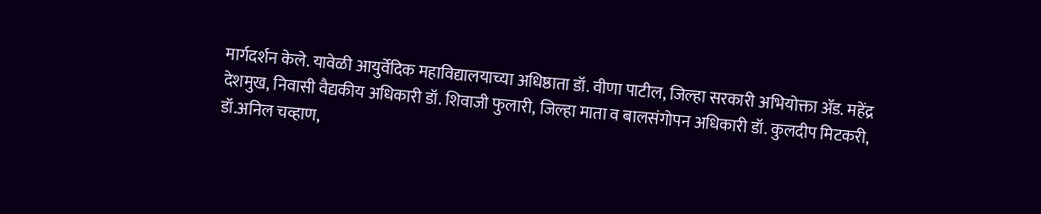मार्गदर्शन केले. यावेळी आयुर्वेदिक महाविद्यालयाच्या अधिष्ठाता डॉ. वीणा पाटील, जिल्हा सरकारी अभियोक्ता ॲड. महेंद्र देशमुख, निवासी वैद्यकीय अधिकारी डॉ. शिवाजी फुलारी, जिल्हा माता व बालसंगोपन अधिकारी डॉ. कुलदीप मिटकरी, डॉ.अनिल चव्हाण,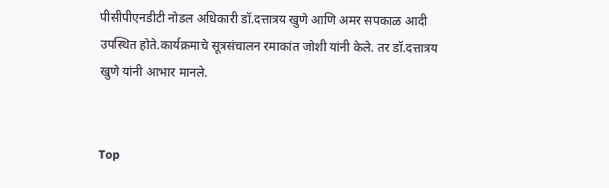पीसीपीएनडीटी नोडल अधिकारी डॉ.दत्तात्रय खुणे आणि अमर सपकाळ आदी उपस्थित होते.कार्यक्रमाचे सूत्रसंचालन रमाकांत जोशी यांनी केले. तर डॉ.दत्तात्रय खुणे यांनी आभार मानले.


Top